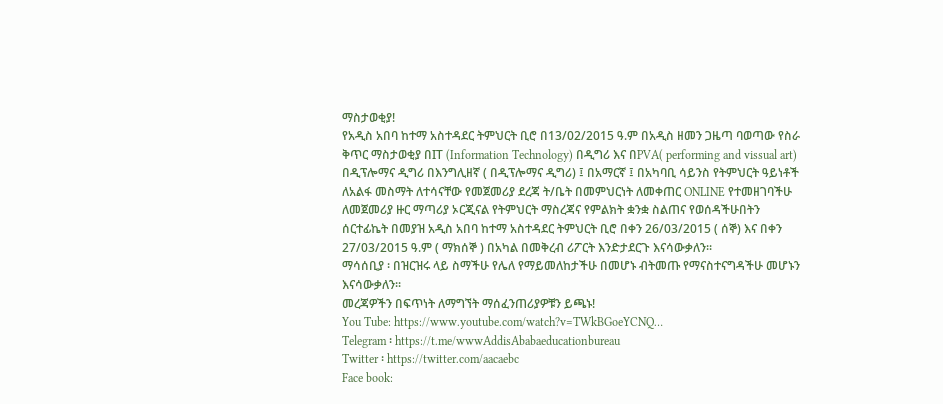ማስታወቂያ!
የአዲስ አበባ ከተማ አስተዳደር ትምህርት ቢሮ በ13/02/2015 ዓ.ም በአዲስ ዘመን ጋዜጣ ባወጣው የስራ ቅጥር ማስታወቂያ በIT (Information Technology) በዲግሪ እና በPVA( performing and vissual art) በዲፕሎማና ዲግሪ በእንግሊዘኛ ( በዲፕሎማና ዲግሪ) ፤ በአማርኛ ፤ በአካባቢ ሳይንስ የትምህርት ዓይነቶች ለአልፋ መስማት ለተሳናቸው የመጀመሪያ ደረጃ ት/ቤት በመምህርነት ለመቀጠር ONLINE የተመዘገባችሁ ለመጀመሪያ ዙር ማጣሪያ ኦርጂናል የትምህርት ማስረጃና የምልክት ቋንቋ ስልጠና የወሰዳችሁበትን ሰርተፊኬት በመያዝ አዲስ አበባ ከተማ አስተዳደር ትምህርት ቢሮ በቀን 26/03/2015 ( ሰኞ) እና በቀን 27/03/2015 ዓ.ም ( ማክሰኞ ) በአካል በመቅረብ ሪፖርት እንድታደርጉ እናሳውቃለን፡፡
ማሳሰቢያ ፡ በዝርዝሩ ላይ ስማችሁ የሌለ የማይመለከታችሁ በመሆኑ ብትመጡ የማናስተናግዳችሁ መሆኑን እናሳውቃለን፡፡
መረጃዎችን በፍጥነት ለማግኘት ማሰፈንጠሪያዎቹን ይጫኑ!
You Tube: https://www.youtube.com/watch?v=TWkBGoeYCNQ…
Telegram ፡ https://t.me/wwwAddisAbabaeducationbureau
Twitter ፡ https://twitter.com/aacaebc
Face book: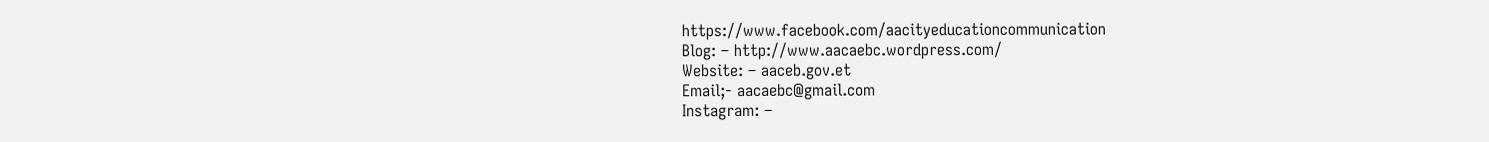https://www.facebook.com/aacityeducationcommunication
Blog: – http://www.aacaebc.wordpress.com/
Website: – aaceb.gov.et
Email;- aacaebc@gmail.com
Instagram: –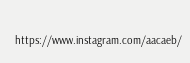https://www.instagram.com/aacaeb/